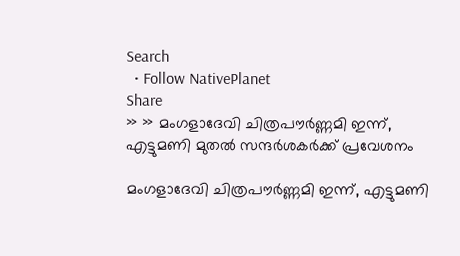Search
  • Follow NativePlanet
Share
» » മംഗളാദേവി ചിത്രപൗര്‍ണ്ണമി ഇന്ന്, എട്ടുമണി മുതല്‍ സന്ദര്‍ശകര്‍ക്ക് പ്രവേശനം

മംഗളാദേവി ചിത്രപൗര്‍ണ്ണമി ഇന്ന്, എട്ടുമണി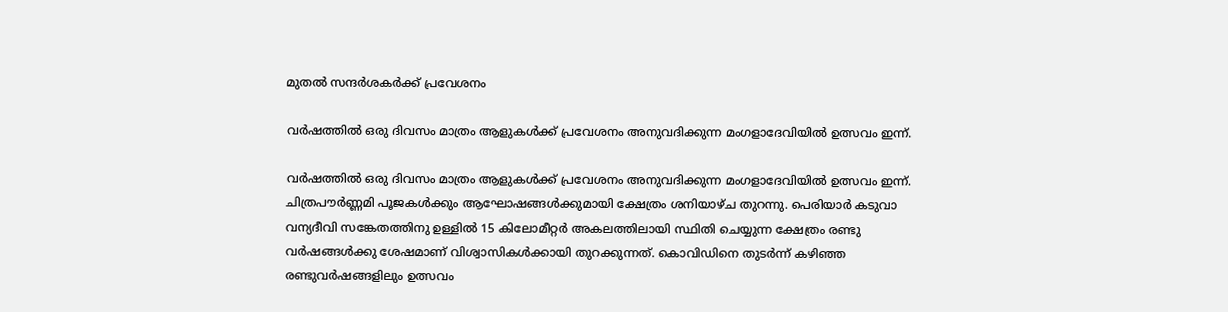മുതല്‍ സന്ദര്‍ശകര്‍ക്ക് പ്രവേശനം

വര്‍ഷത്തില്‍ ഒരു ദിവസം മാത്രം ആളുകള്‍ക്ക് പ്രവേശനം അനുവദിക്കുന്ന മംഗളാദേവിയില്‍ ഉത്സവം ഇന്ന്.

വര്‍ഷത്തില്‍ ഒരു ദിവസം മാത്രം ആളുകള്‍ക്ക് പ്രവേശനം അനുവദിക്കുന്ന മംഗളാദേവിയില്‍ ഉത്സവം ഇന്ന്. ചിത്രപൗര്‍ണ്ണമി പൂജകള്‍ക്കും ആഘോഷങ്ങള്‍ക്കുമായി ക്ഷേത്രം ശനിയാഴ്ച തുറന്നു. പെരിയാര്‍ കടുവാ വന്യദീവി സങ്കേതത്തിനു ഉള്ളില്‍ 15 കിലോമീറ്റര്‍ അകലത്തിലായി സ്ഥിതി ചെയ്യുന്ന ക്ഷേത്രം രണ്ടു വര്‍ഷങ്ങള്‍ക്കു ശേഷമാണ് വിശ്വാസികള്‍ക്കായി തുറക്കുന്നത്. കൊവിഡിനെ തുടര്‍ന്ന് കഴിഞ്ഞ രണ്ടുവര്‍ഷങ്ങളിലും ഉത്സവം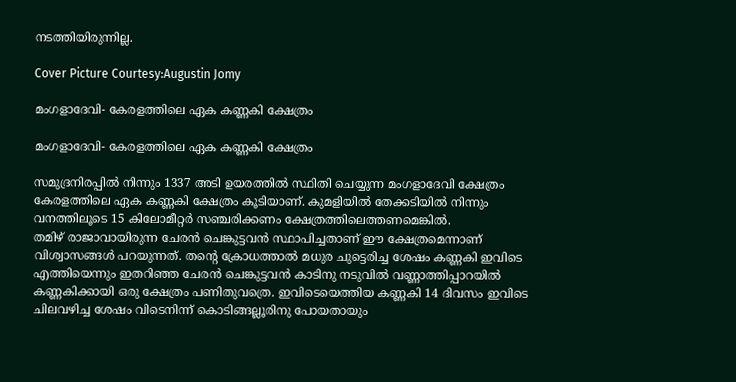നടത്തിയിരുന്നില്ല.

Cover Picture Courtesy:Augustin Jomy

മംഗളാദേവി- കേരളത്തിലെ ഏക കണ്ണകി ക്ഷേത്രം

മംഗളാദേവി- കേരളത്തിലെ ഏക കണ്ണകി ക്ഷേത്രം

സമുദ്രനിരപ്പില്‍ നിന്നും 1337 അടി ഉയരത്തില്‍ സ്ഥിതി ചെയ്യുന്ന മംഗളാദേവി ക്ഷേത്രം കേരളത്തിലെ ഏക കണ്ണകി ക്ഷേത്രം കൂടിയാണ്. കുമളിയില്‍ തേക്കടിയില്‍ നിന്നും വനത്തിലൂടെ 15 കിലോമീറ്റര്‍ സഞ്ചരിക്കണം ക്ഷേത്രത്തിലെത്തണമെങ്കില്‍.
തമിഴ് രാജാവായിരുന്ന ചേരൻ ചെങ്കുട്ടവൻ സ്ഥാപിച്ചതാണ് ഈ ക്ഷേത്രമെന്നാണ് വിശ്വാസങ്ങള്‍ പറയുന്നത്. തന്റെ ക്രോധത്താല്‍ മധുര ചുട്ടെരിച്ച ശേഷം കണ്ണകി ഇവിടെ എത്തിയെന്നും ഇതറിഞ്ഞ ചേരൻ ചെങ്കുട്ടവൻ കാടിനു നടുവിൽ വണ്ണാത്തിപ്പാറയിൽ കണ്ണകിക്കായി ഒരു ക്ഷേത്രം പണിതുവത്രെ. ഇവിടെയെത്തിയ കണ്ണകി 14 ദിവസം ഇവിടെ ചിലവഴിച്ച ശേഷം വിടെനിന്ന് കൊടിങ്ങല്ലൂരിനു പോയതായും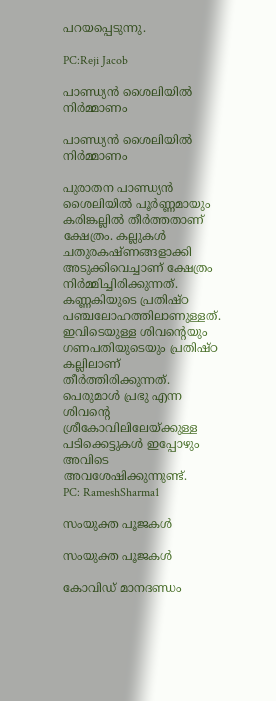പറയപ്പെടുന്നു.

PC:Reji Jacob

പാണ്ഡ്യൻ ശൈലിയില്‍ നിര്‍മ്മാണം

പാണ്ഡ്യൻ ശൈലിയില്‍ നിര്‍മ്മാണം

പുരാതന പാണ്ഡ്യൻ ശൈലിയില്‍ പൂർണ്ണമായും കരിങ്കല്ലിൽ തീർത്തതാണ് ക്ഷേത്രം. കല്ലുകൾ ചതുരകഷ്ണങ്ങളാക്കി അടുക്കിവെച്ചാണ് ക്ഷേത്രം നിർമ്മിച്ചിരിക്കുന്നത്. കണ്ണകിയുടെ പ്രതിഷ്ഠ പഞ്ചലോഹത്തിലാണുള്ളത്. ഇവിടെയുള്ള ശിവന്റെയും ഗണപതിയുടെയും പ്രതിഷ്ഠ കല്ലിലാണ് തീർത്തിരിക്കുന്നത്. പെരുമാൾ പ്രഭു എന്ന ശിവന്റെ ശ്രീകോവിലിലേയ്ക്കുള്ള പടിക്കെട്ടുകൾ ഇപ്പോഴും അവിടെ അവശേഷിക്കുന്നുണ്ട്.
PC: RameshSharma1

സംയുക്ത പൂജകള്‍

സംയുക്ത പൂജകള്‍

കോവിഡ് മാനദണ്ഡം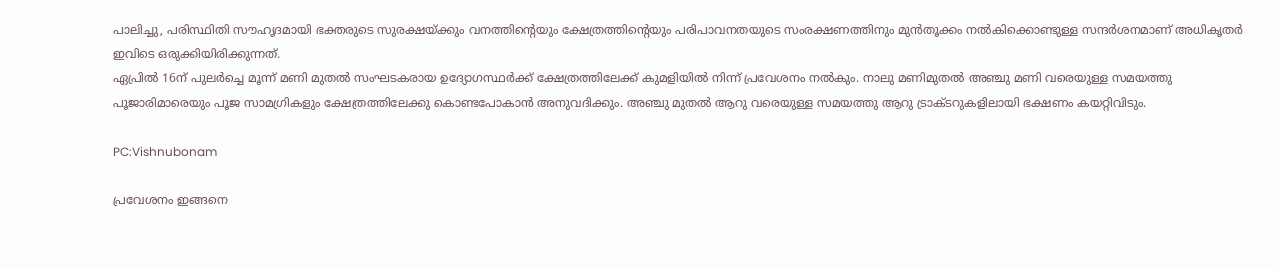പാലിച്ചു, പരിസ്ഥിതി സൗഹൃദമായി ഭക്തരുടെ സുരക്ഷയ്ക്കും വനത്തിന്റെയും ക്ഷേത്രത്തിന്റെയും പരിപാവനതയുടെ സംരക്ഷണത്തിനും മുൻതൂക്കം നൽകിക്കൊണ്ടുള്ള സന്ദര്‍ശനമാണ് അധികൃതര്‍ ഇവിടെ ഒരുക്കിയിരിക്കുന്നത്.
ഏപ്രിൽ 16ന് പുലർച്ചെ മൂന്ന് മണി മുതൽ സംഘടകരായ ഉദ്യോഗസ്ഥർക്ക് ക്ഷേത്രത്തിലേക്ക് കുമളിയിൽ നിന്ന് പ്രവേശനം നൽകും. നാലു മണിമുതൽ അഞ്ചു മണി വരെയുള്ള സമയത്തു പൂജാരിമാരെയും പൂജ സാമഗ്രികളും ക്ഷേത്രത്തിലേക്കു കൊണ്ടപോകാൻ അനുവദിക്കും. അഞ്ചു മുതൽ ആറു വരെയുള്ള സമയത്തു ആറു ട്രാക്ടറുകളിലായി ഭക്ഷണം കയറ്റിവിടും.

PC:Vishnubonam

പ്രവേശനം ഇങ്ങനെ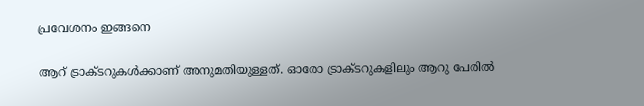പ്രവേശനം ഇങ്ങനെ

ആറ് ട്രാക്ടറുകൾക്കാണ് അനുമതിയുള്ളത്. ഓരോ ട്രാക്ടറുകളിലും ആറു പേരിൽ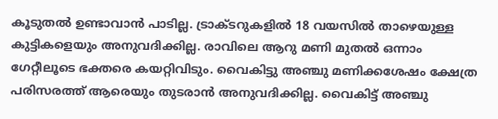കൂടുതൽ ഉണ്ടാവാൻ പാടില്ല. ട്രാക്ടറുകളിൽ 18 വയസിൽ താഴെയുള്ള കുട്ടികളെയും അനുവദിക്കില്ല. രാവിലെ ആറു മണി മുതൽ ഒന്നാം ഗേറ്റീലൂടെ ഭക്തരെ കയറ്റിവിടും. വൈകിട്ടു അഞ്ചു മണിക്കശേഷം ക്ഷേത്ര പരിസരത്ത് ആരെയും തുടരാൻ അനുവദിക്കില്ല. വൈകിട്ട് അഞ്ചു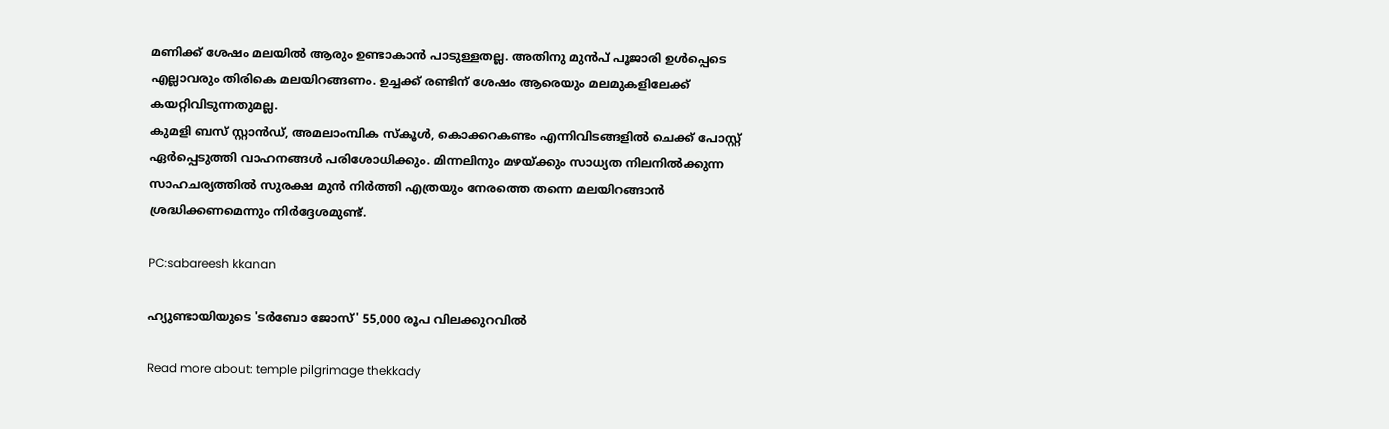മണിക്ക് ശേഷം മലയിൽ ആരും ഉണ്ടാകാൻ പാടുള്ളതല്ല. അതിനു മുൻപ് പൂജാരി ഉൾപ്പെടെ എല്ലാവരും തിരികെ മലയിറങ്ങണം. ഉച്ചക്ക് രണ്ടിന് ശേഷം ആരെയും മലമുകളിലേക്ക് കയറ്റിവിടുന്നതുമല്ല.
കുമളി ബസ് സ്റ്റാൻഡ്, അമലാംമ്പിക സ്‌കൂൾ, കൊക്കറകണ്ടം എന്നിവിടങ്ങളിൽ ചെക്ക് പോസ്റ്റ് ഏർപ്പെടുത്തി വാഹനങ്ങൾ പരിശോധിക്കും. മിന്നലിനും മഴയ്ക്കും സാധ്യത നിലനിൽക്കുന്ന സാഹചര്യത്തിൽ സുരക്ഷ മുൻ നിർത്തി എത്രയും നേരത്തെ തന്നെ മലയിറങ്ങാൻ ശ്രദ്ധിക്കണമെന്നും നിര്‍ദ്ദേശമുണ്ട്.

PC:sabareesh kkanan

ഹ്യുണ്ടായിയുടെ 'ടർബോ ജോസ്' 55,000 രൂപ വിലക്കുറവിൽ

Read more about: temple pilgrimage thekkady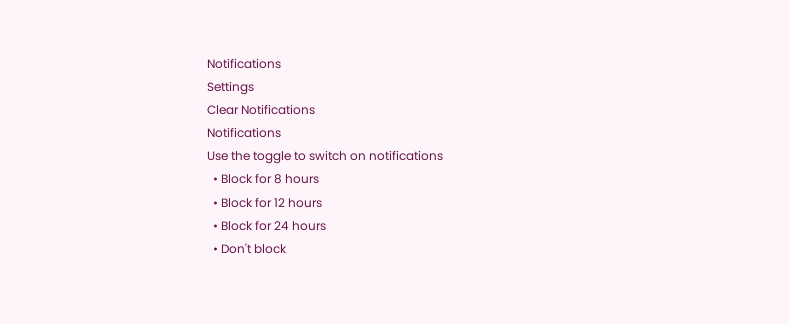Notifications
Settings
Clear Notifications
Notifications
Use the toggle to switch on notifications
  • Block for 8 hours
  • Block for 12 hours
  • Block for 24 hours
  • Don't block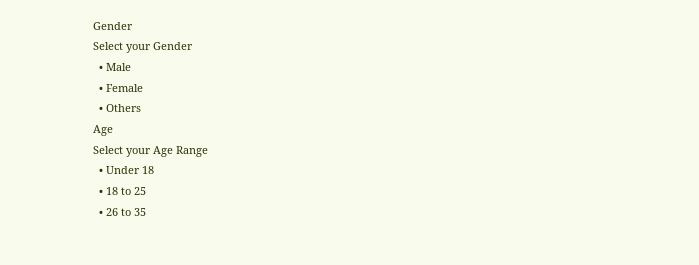Gender
Select your Gender
  • Male
  • Female
  • Others
Age
Select your Age Range
  • Under 18
  • 18 to 25
  • 26 to 35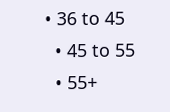• 36 to 45
  • 45 to 55
  • 55+